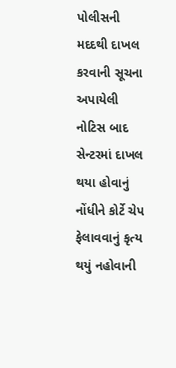પોલીસની મદદથી દાખલ કરવાની સૂચના અપાયેલી
નોટિસ બાદ સેન્ટરમાં દાખલ થયા હોવાનું નોંધીને કોર્ટે ચેપ ફેલાવવાનું કૃત્ય થયું નહોવાની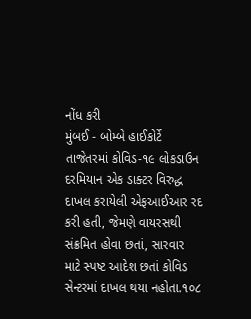નોંધ કરી
મુંબઈ - બોમ્બે હાઈકોર્ટે તાજેતરમાં કોવિડ-૧૯ લોકડાઉન દરમિયાન એક ડાક્ટર વિરુદ્ધ દાખલ કરાયેલી એફઆઈઆર રદ કરી હતી, જેમણે વાયરસથી સંક્રમિત હોવા છતાં, સારવાર માટે સ્પષ્ટ આદેશ છતાં કોવિડ સેન્ટરમાં દાખલ થયા નહોતા.૧૦૮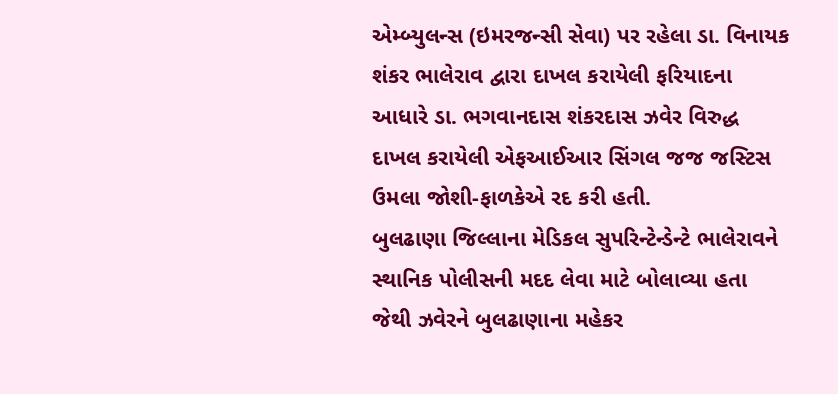એમ્બ્યુલન્સ (ઇમરજન્સી સેવા) પર રહેલા ડા. વિનાયક શંકર ભાલેરાવ દ્વારા દાખલ કરાયેલી ફરિયાદના આધારે ડા. ભગવાનદાસ શંકરદાસ ઝવેર વિરુદ્ધ દાખલ કરાયેલી એફઆઈઆર સિંગલ જજ જસ્ટિસ ઉમલા જોશી-ફાળકેએ રદ કરી હતી.
બુલઢાણા જિલ્લાના મેડિકલ સુપરિન્ટેન્ડેન્ટે ભાલેરાવને સ્થાનિક પોલીસની મદદ લેવા માટે બોલાવ્યા હતા જેથી ઝવેરને બુલઢાણાના મહેકર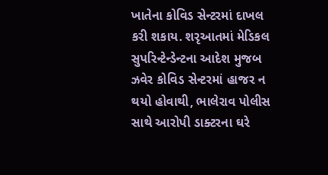ખાતેના કોવિડ સેન્ટરમાં દાખલ કરી શકાય. શરૃઆતમાં મેડિકલ સુપરિન્ટેન્ડેન્ટના આદેશ મુજબ ઝવેર કોવિડ સેન્ટરમાં હાજર ન થયો હોવાથી, ભાલેરાવ પોલીસ સાથે આરોપી ડાક્ટરના ઘરે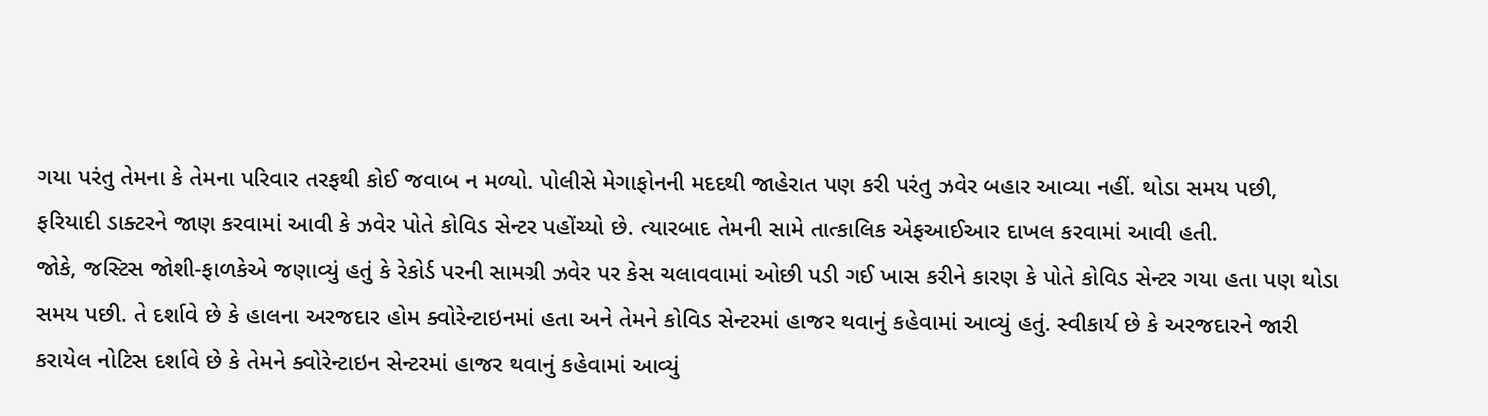ગયા પરંતુ તેમના કે તેમના પરિવાર તરફથી કોઈ જવાબ ન મળ્યો. પોલીસે મેગાફોનની મદદથી જાહેરાત પણ કરી પરંતુ ઝવેર બહાર આવ્યા નહીં. થોડા સમય પછી, ફરિયાદી ડાક્ટરને જાણ કરવામાં આવી કે ઝવેર પોતે કોવિડ સેન્ટર પહોંચ્યો છે. ત્યારબાદ તેમની સામે તાત્કાલિક એફઆઈઆર દાખલ કરવામાં આવી હતી.
જોકે, જસ્ટિસ જોશી-ફાળકેએ જણાવ્યું હતું કે રેકોર્ડ પરની સામગ્રી ઝવેર પર કેસ ચલાવવામાં ઓછી પડી ગઈ ખાસ કરીને કારણ કે પોતે કોવિડ સેન્ટર ગયા હતા પણ થોડા સમય પછી. તે દર્શાવે છે કે હાલના અરજદાર હોમ ક્વોરેન્ટાઇનમાં હતા અને તેમને કોવિડ સેન્ટરમાં હાજર થવાનું કહેવામાં આવ્યું હતું. સ્વીકાર્ય છે કે અરજદારને જારી કરાયેલ નોટિસ દર્શાવે છે કે તેમને ક્વોરેન્ટાઇન સેન્ટરમાં હાજર થવાનું કહેવામાં આવ્યું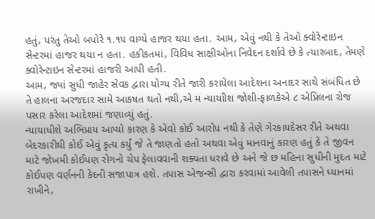હતું, પરંતુ તેઓ બપોરે ૧.૧૫ વાગ્યે હાજર થયા હતા. આમ, એવું નથી કે તેઓ ક્વોરેન્ટાઇન સેન્ટરમાં હાજર થયા ન હતા. હકીકતમાં, વિવિધ સાક્ષીઓના નિવેદન દર્શાવે છે કે ત્યારબાદ, તેમણે ક્વોરેન્ટાઇન સેન્ટરમાં હાજરી આપી હતી.
આમ, જ્યાં સુધી જાહેર સેવક દ્વારા યોગ્ય રીતે જારી કરાયેલા આદેશના અનાદર સાથે સંબંધિત છે તે હાલના અરજદાર સામે આકષત થતો નથી,એ મ ન્યાયાીશ જોશી-ફાળકેએ ૮ એપ્રિલના રોજ પસાર કરેલા આદેશમાં જણાવ્યું હતું.
ન્યાયાધીશે અભિપ્રાય આપ્યો કારણ કે એવો કોઈ આરોપ નથી કે તેણે ગેરકાયદેસર રીતે અથવા બેદરકારીથી કોઈ એવું કૃત્ય કર્યું જે તે જાણતો હતો અથવા એવું માનવાનું કારણ હતું કે તે જીવન માટે જોખમી કોઈપણ રોગનો ચેપ ફેલાવવાની શક્યતા ધરાવે છે અને જે છ મહિના સુધીની મુદત માટે કોઈપણ વર્ણનની કેદની સજાપાત્ર હશે. તપાસ એજન્સી દ્વારા કરવામાં આવેલી તપાસને ધ્યાનમાં રાખીને,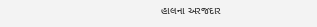હાલના અરજદાર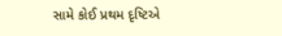સામે કોઈ પ્રથમ દૃષ્ટિએ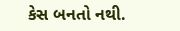કેસ બનતો નથી.